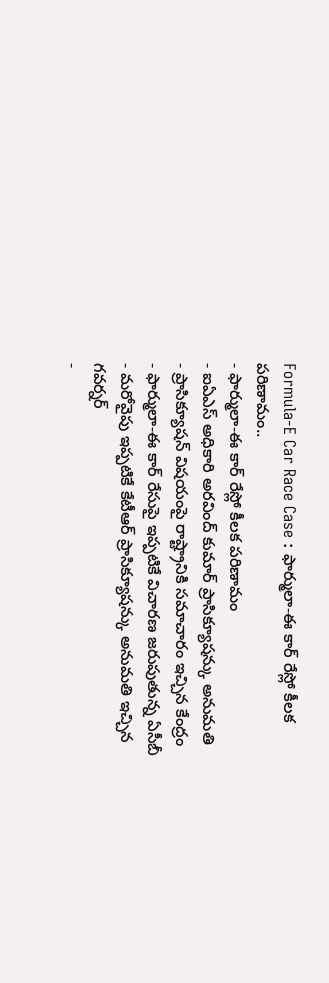Formula-E Car Race Case : ఫార్ములా-ఈ కార్ రేస్లో కీలక పరిణామం..
- ఫార్ములా-ఈ కార్ రేస్లో కీలక పరిణామం
- ఐఏఎస్ అధికారి అరవింద్ కుమార్ ప్రాసిక్యూషన్కు అనుమతి
- ప్రాసిక్యూషన్ విషయంపై రాష్ట్రానికి సమాచారం ఇచ్చిన కేంద్రం
- ఫార్ములా-ఈ కార్ రేసుపై ఇప్పటికే విచారణ జరుపుతున్న ఏసీబీ
- మరోవైపు ఇప్పటికే కేటీఆర్ ప్రాసిక్యూషన్కు అనుమతి ఇచ్చిన గవర్నర్
-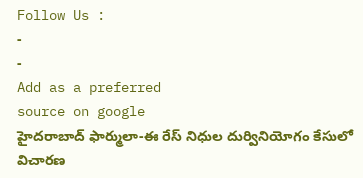Follow Us :
-
-
Add as a preferred
source on google
హైదరాబాద్ ఫార్ములా-ఈ రేస్ నిధుల దుర్వినియోగం కేసులో విచారణ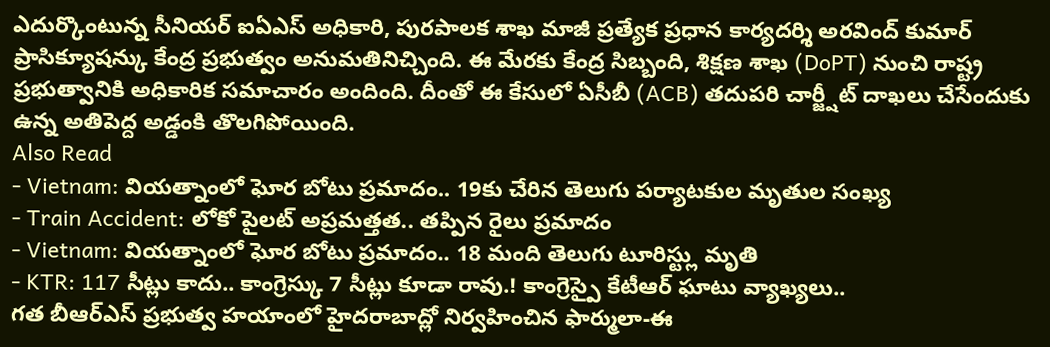ఎదుర్కొంటున్న సీనియర్ ఐఏఎస్ అధికారి, పురపాలక శాఖ మాజీ ప్రత్యేక ప్రధాన కార్యదర్శి అరవింద్ కుమార్ ప్రాసిక్యూషన్కు కేంద్ర ప్రభుత్వం అనుమతినిచ్చింది. ఈ మేరకు కేంద్ర సిబ్బంది, శిక్షణ శాఖ (DoPT) నుంచి రాష్ట్ర ప్రభుత్వానికి అధికారిక సమాచారం అందింది. దీంతో ఈ కేసులో ఏసీబీ (ACB) తదుపరి చార్జ్షీట్ దాఖలు చేసేందుకు ఉన్న అతిపెద్ద అడ్డంకి తొలగిపోయింది.
Also Read
- Vietnam: వియత్నాంలో ఘోర బోటు ప్రమాదం.. 19కు చేరిన తెలుగు పర్యాటకుల మృతుల సంఖ్య
- Train Accident: లోకో పైలట్ అప్రమత్తత.. తప్పిన రైలు ప్రమాదం
- Vietnam: వియత్నాంలో ఘోర బోటు ప్రమాదం.. 18 మంది తెలుగు టూరిస్ట్లు మృతి
- KTR: 117 సీట్లు కాదు.. కాంగ్రెస్కు 7 సీట్లు కూడా రావు.! కాంగ్రెస్పై కేటీఆర్ ఘాటు వ్యాఖ్యలు..
గత బీఆర్ఎస్ ప్రభుత్వ హయాంలో హైదరాబాద్లో నిర్వహించిన ఫార్ములా-ఈ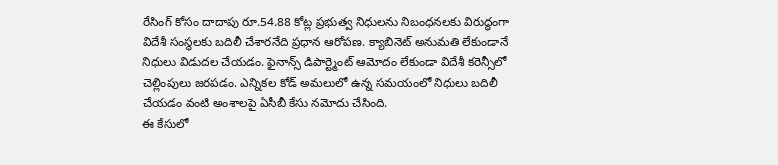రేసింగ్ కోసం దాదాపు రూ.54.88 కోట్ల ప్రభుత్వ నిధులను నిబంధనలకు విరుద్ధంగా విదేశీ సంస్థలకు బదిలీ చేశారనేది ప్రధాన ఆరోపణ. క్యాబినెట్ అనుమతి లేకుండానే నిధులు విడుదల చేయడం. ఫైనాన్స్ డిపార్ట్మెంట్ ఆమోదం లేకుండా విదేశీ కరెన్సీలో చెల్లింపులు జరపడం. ఎన్నికల కోడ్ అమలులో ఉన్న సమయంలో నిధులు బదిలీ చేయడం వంటి అంశాలపై ఏసీబీ కేసు నమోదు చేసింది.
ఈ కేసులో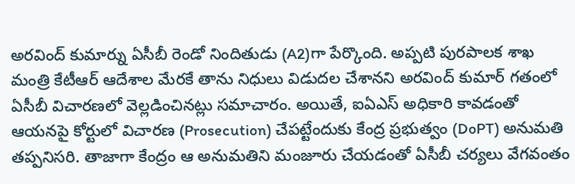అరవింద్ కుమార్ను ఏసీబీ రెండో నిందితుడు (A2)గా పేర్కొంది. అప్పటి పురపాలక శాఖ మంత్రి కేటీఆర్ ఆదేశాల మేరకే తాను నిధులు విడుదల చేశానని అరవింద్ కుమార్ గతంలో ఏసీబీ విచారణలో వెల్లడించినట్లు సమాచారం. అయితే, ఐఏఎస్ అధికారి కావడంతో ఆయనపై కోర్టులో విచారణ (Prosecution) చేపట్టేందుకు కేంద్ర ప్రభుత్వం (DoPT) అనుమతి తప్పనిసరి. తాజాగా కేంద్రం ఆ అనుమతిని మంజూరు చేయడంతో ఏసీబీ చర్యలు వేగవంతం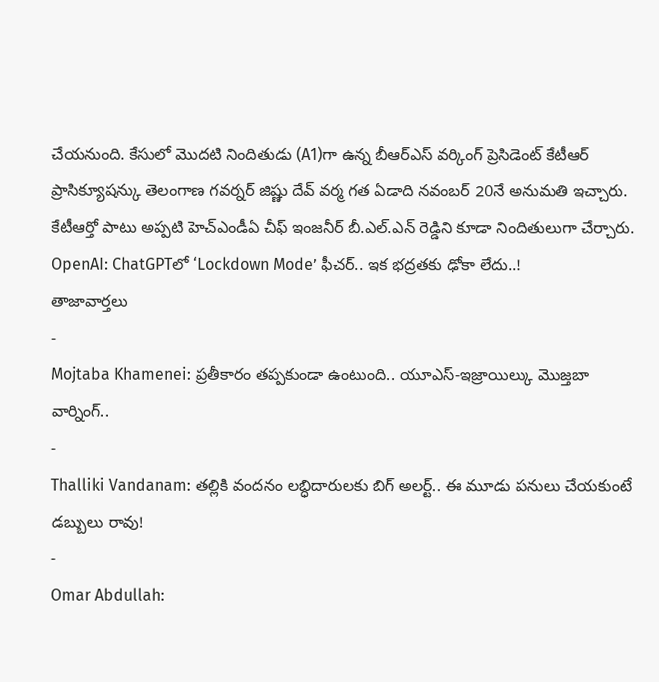చేయనుంది. కేసులో మొదటి నిందితుడు (A1)గా ఉన్న బీఆర్ఎస్ వర్కింగ్ ప్రెసిడెంట్ కేటీఆర్ ప్రాసిక్యూషన్కు తెలంగాణ గవర్నర్ జిష్ణు దేవ్ వర్మ గత ఏడాది నవంబర్ 20నే అనుమతి ఇచ్చారు. కేటీఆర్తో పాటు అప్పటి హెచ్ఎండీఏ చీఫ్ ఇంజనీర్ బీ.ఎల్.ఎన్ రెడ్డిని కూడా నిందితులుగా చేర్చారు.
OpenAI: ChatGPTలో ‘Lockdown Mode’ ఫీచర్.. ఇక భద్రతకు ఢోకా లేదు..!
తాజావార్తలు
-
Mojtaba Khamenei: ప్రతీకారం తప్పకుండా ఉంటుంది.. యూఎస్-ఇజ్రాయిల్కు మొజ్తబా వార్నింగ్..
-
Thalliki Vandanam: తల్లికి వందనం లబ్ధిదారులకు బిగ్ అలర్ట్.. ఈ మూడు పనులు చేయకుంటే డబ్బులు రావు!
-
Omar Abdullah: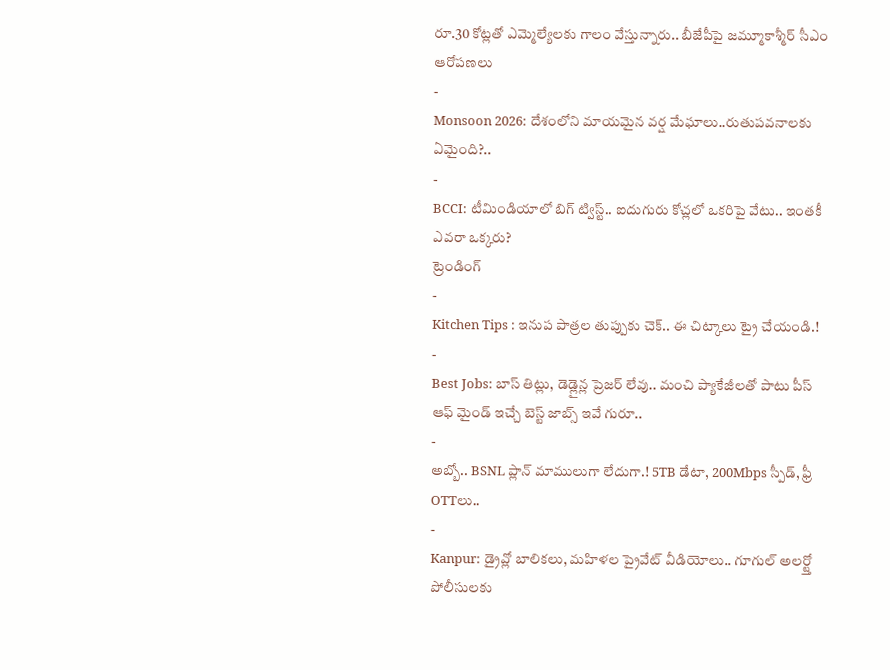రూ.30 కోట్లతో ఎమ్మెల్యేలకు గాలం వేస్తున్నారు.. బీజేపీపై జమ్మూకాశ్మీర్ సీఎం ఆరోపణలు
-
Monsoon 2026: దేశంలోని మాయమైన వర్ష మేఘాలు..రుతుపవనాలకు ఏమైంది?..
-
BCCI: టీమిండియాలో బిగ్ ట్విస్ట్.. ఐదుగురు కోచ్లలో ఒకరిపై వేటు.. ఇంతకీ ఎవరా ఒక్కరు?
ట్రెండింగ్
-
Kitchen Tips : ఇనుప పాత్రల తుప్పుకు చెక్.. ఈ చిట్కాలు ట్రై చేయండి.!
-
Best Jobs: బాస్ తిట్లు, డెడ్లైన్ల ప్రెజర్ లేవు.. మంచి ప్యాకేజీలతో పాటు పీస్ ఆఫ్ మైండ్ ఇచ్చే బెస్ట్ జాబ్స్ ఇవే గురూ..
-
అబ్బో.. BSNL ప్లాన్ మాములుగా లేదుగా.! 5TB డేటా, 200Mbps స్పీడ్, ఫ్రీ OTTలు..
-
Kanpur: డ్రైవ్లో బాలికలు, మహిళల ప్రైవేట్ వీడియోలు.. గూగుల్ అలర్ట్తో పోలీసులకు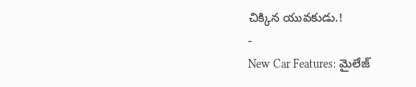చిక్కిన యువకుడు.!
-
New Car Features: మైలేజ్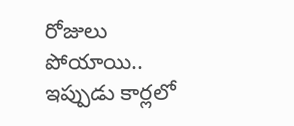రోజులు పోయాయి.. ఇప్పుడు కార్లలో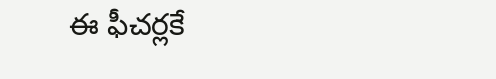ఈ ఫీచర్లకే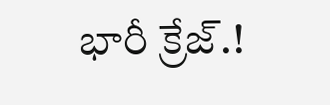భారీ క్రేజ్.!